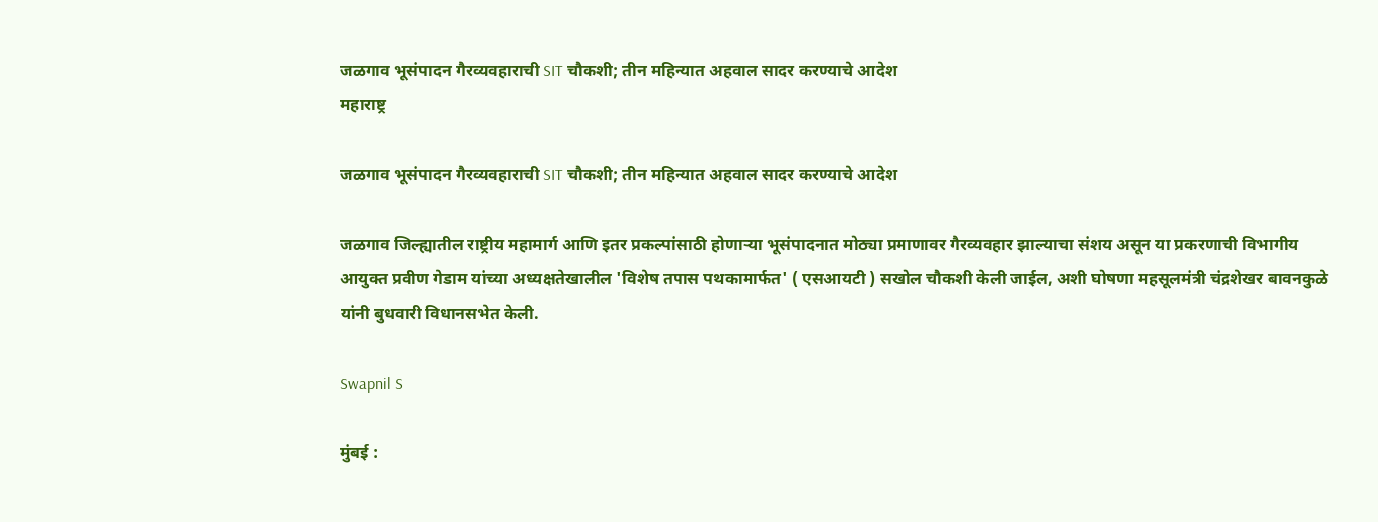जळगाव भूसंपादन गैरव्यवहाराची SIT चौकशी; तीन महिन्यात अहवाल सादर करण्याचे आदेश
महाराष्ट्र

जळगाव भूसंपादन गैरव्यवहाराची SIT चौकशी; तीन महिन्यात अहवाल सादर करण्याचे आदेश

जळगाव जिल्ह्यातील राष्ट्रीय महामार्ग आणि इतर प्रकल्पांसाठी होणाऱ्या भूसंपादनात मोठ्या प्रमाणावर गैरव्यवहार झाल्याचा संशय असून या प्रकरणाची विभागीय आयुक्त प्रवीण गेडाम यांच्या अध्यक्षतेखालील 'विशेष तपास पथकामार्फत' ( एसआयटी ) सखोल चौकशी केली जाईल, अशी घोषणा महसूलमंत्री चंद्रशेखर बावनकुळे यांनी बुधवारी विधानसभेत केली.

Swapnil S

मुंबई :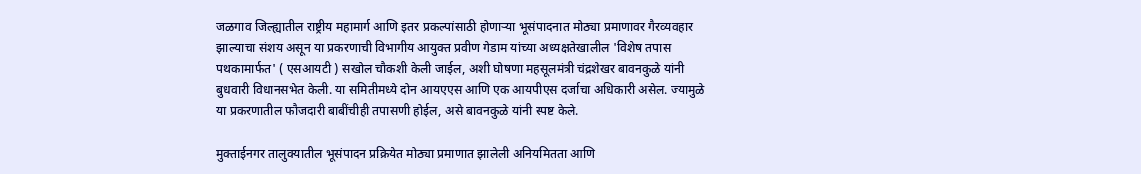जळगाव जिल्ह्यातील राष्ट्रीय महामार्ग आणि इतर प्रकल्पांसाठी होणाऱ्या भूसंपादनात मोठ्या प्रमाणावर गैरव्यवहार झाल्याचा संशय असून या प्रकरणाची विभागीय आयुक्त प्रवीण गेडाम यांच्या अध्यक्षतेखालील 'विशेष तपास पथकामार्फत' ( एसआयटी ) सखोल चौकशी केली जाईल, अशी घोषणा महसूलमंत्री चंद्रशेखर बावनकुळे यांनी बुधवारी विधानसभेत केली. या समितीमध्ये दोन आयएएस आणि एक आयपीएस दर्जाचा अधिकारी असेल. ज्यामुळे या प्रकरणातील फौजदारी बाबींचीही तपासणी होईल, असे बावनकुळे यांनी स्पष्ट केले.

मुक्ताईनगर तालुक्यातील भूसंपादन प्रक्रियेत मोठ्या प्रमाणात झालेली अनियमितता आणि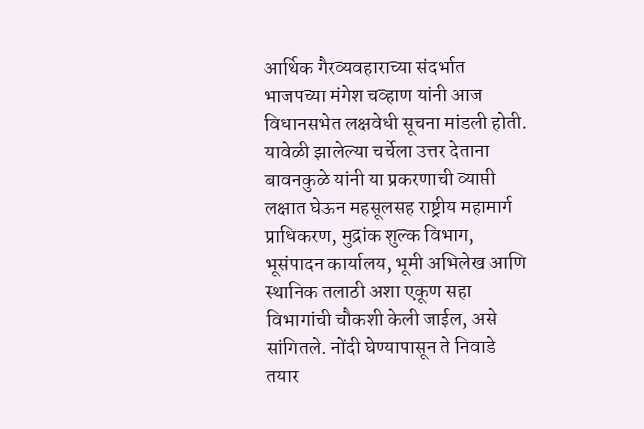आर्थिक गैरव्यवहाराच्या संदर्भात भाजपच्या मंगेश चव्हाण यांनी आज विधानसभेत लक्षवेधी सूचना मांडली होती. यावेळी झालेल्या चर्चेला उत्तर देताना बावनकुळे यांनी या प्रकरणाची व्याप्ती लक्षात घेऊन महसूलसह राष्ट्रीय महामार्ग प्राधिकरण, मुद्रांक शुल्क विभाग, भूसंपादन कार्यालय, भूमी अभिलेख आणि स्थानिक तलाठी अशा एकूण सहा विभागांची चौकशी केली जाईल, असे सांगितले. नोंदी घेण्यापासून ते निवाडे तयार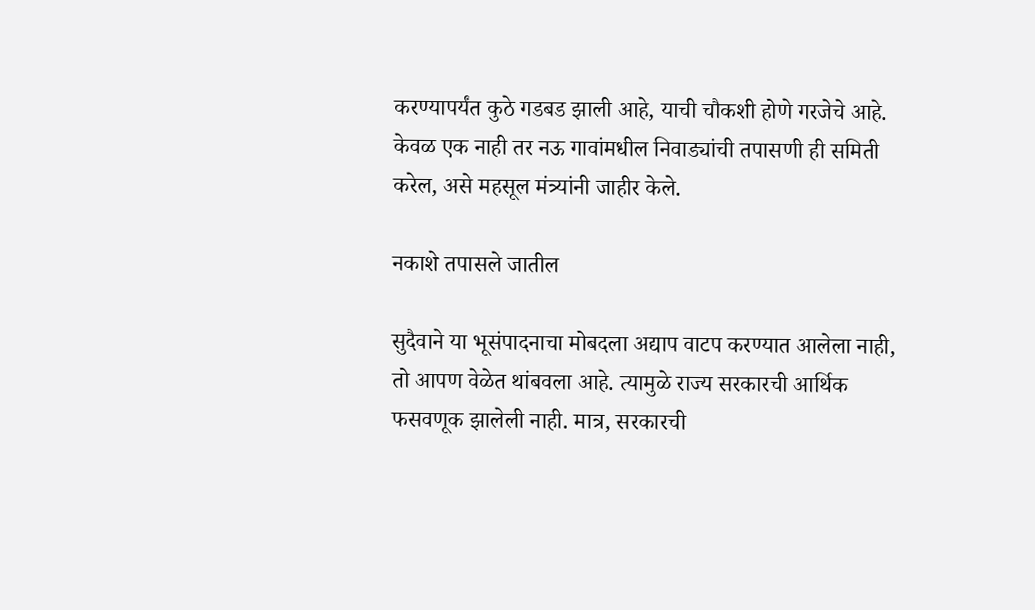करण्यापर्यंत कुठे गडबड झाली आहे, याची चौकशी होणे गरजेचे आहे. केवळ एक नाही तर नऊ गावांमधील निवाड्यांची तपासणी ही समिती करेल, असे महसूल मंत्र्यांनी जाहीर केले.

नकाशे तपासले जातील

सुदैवाने या भूसंपादनाचा मोबदला अद्याप वाटप करण्यात आलेला नाही, तो आपण वेळेत थांबवला आहे. त्यामुळे राज्य सरकारची आर्थिक फसवणूक झालेली नाही. मात्र, सरकारची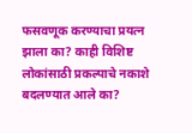फसवणूक करण्याचा प्रयत्न झाला का? काही विशिष्ट लोकांसाठी प्रकल्पाचे नकाशे बदलण्यात आले का?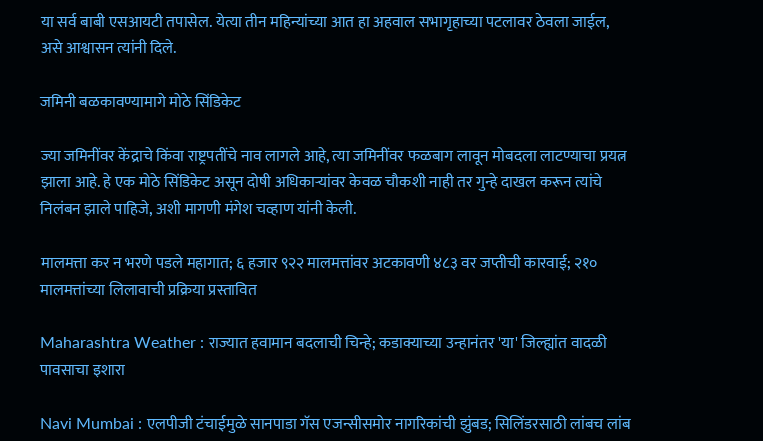या सर्व बाबी एसआयटी तपासेल. येत्या तीन महिन्यांच्या आत हा अहवाल सभागृहाच्या पटलावर ठेवला जाईल, असे आश्वासन त्यांनी दिले.

जमिनी बळकावण्यामागे मोठे सिंडिकेट

ज्या जमिनींवर केंद्राचे किंवा राष्ट्रपतींचे नाव लागले आहे, त्या जमिनींवर फळबाग लावून मोबदला लाटण्याचा प्रयत्न झाला आहे. हे एक मोठे सिंडिकेट असून दोषी अधिकाऱ्यांवर केवळ चौकशी नाही तर गुन्हे दाखल करून त्यांचे निलंबन झाले पाहिजे, अशी मागणी मंगेश चव्हाण यांनी केली.

मालमत्ता कर न भरणे पडले महागात; ६ हजार ९२२ मालमत्तांवर अटकावणी ४८३ वर जप्तीची कारवाई; २१० मालमत्तांच्या लिलावाची प्रक्रिया प्रस्तावित

Maharashtra Weather : राज्यात हवामान बदलाची चिन्हे; कडाक्याच्या उन्हानंतर 'या' जिल्ह्यांत वादळी पावसाचा इशारा

Navi Mumbai : एलपीजी टंचाईमुळे सानपाडा गॅस एजन्सीसमोर नागरिकांची झुंबड; सिलिंडरसाठी लांबच लांब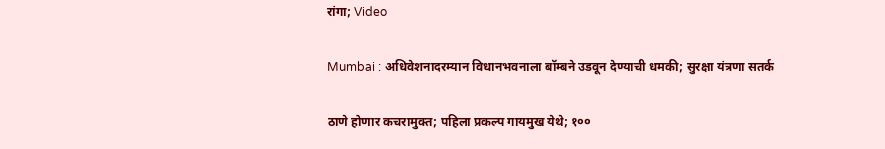रांगा; Video

Mumbai : अधिवेशनादरम्यान विधानभवनाला बॉम्बने उडवून देण्याची धमकी; सुरक्षा यंत्रणा सतर्क

ठाणे होणार कचरामुक्त; पहिला प्रकल्प गायमुख येथे; १००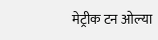मेट्रीक टन ओल्या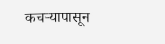कचऱ्यापासून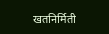खतनिर्मिती